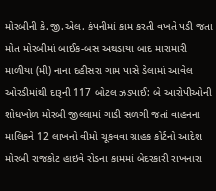મોરબીની કે.જી.એલ. કંપનીમાં કામ કરતી વખતે પડી જતા મોત મોરબીમાં બાઈક-બસ અથડાયા બાદ મારામારી માળીયા (મી) નાના દહીસરા ગામ પાસે ડેલામાં આવેલ ઓરડીમાંથી દારૂની 117 બોટલ ઝડપાઈ: બે આરોપીઓની શોધખોળ મોરબી જીલ્લામાં ગાડી સળગી જતાં વાહનના માલિકને 12 લાખનો વીમો ચૂકવવા ગ્રાહક કોર્ટનો આદેશ મોરબી રાજકોટ હાઇવે રોડના કામમાં બેદરકારી રાખનારા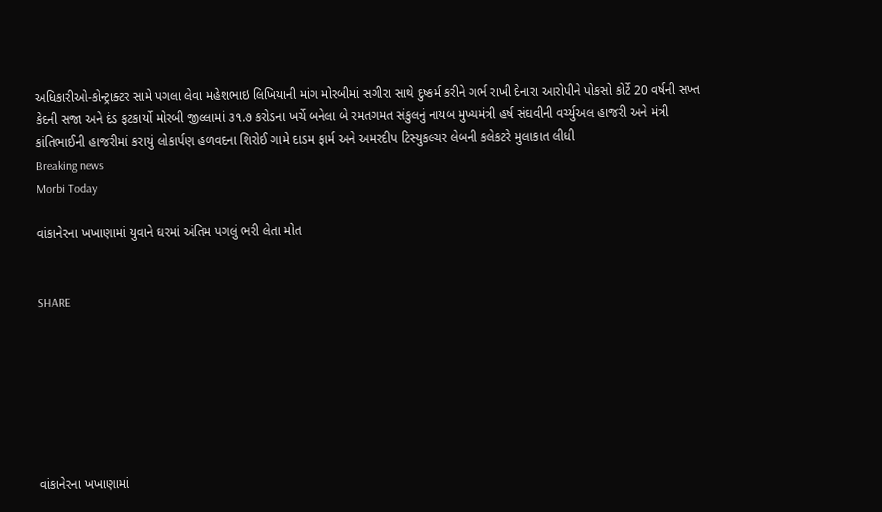અધિકારીઓ-કોન્ટ્રાક્ટર સામે પગલા લેવા મહેશભાઇ લિખિયાની માંગ મોરબીમાં સગીરા સાથે દુષ્કર્મ કરીને ગર્ભ રાખી દેનારા આરોપીને પોકસો કોર્ટે 20 વર્ષની સખ્ત કેદની સજા અને દંડ ફટકાર્યો મોરબી જીલ્લામાં ૩૧.૭ કરોડના ખર્ચે બનેલા બે રમતગમત સંકુલનું નાયબ મુખ્યમંત્રી હર્ષ સંઘવીની વર્ચ્યુઅલ હાજરી અને મંત્રી કાંતિભાઈની હાજરીમાં કરાયું લોકાર્પણ હળવદના શિરોઈ ગામે દાડમ ફાર્મ અને અમરદીપ ટિસ્યુકલ્ચર લેબની કલેકટરે મુલાકાત લીધી
Breaking news
Morbi Today

વાંકાનેરના ખખાણામાં યુવાને ઘરમાં અંતિમ પગલું ભરી લેતા મોત


SHARE







વાંકાનેરના ખખાણામાં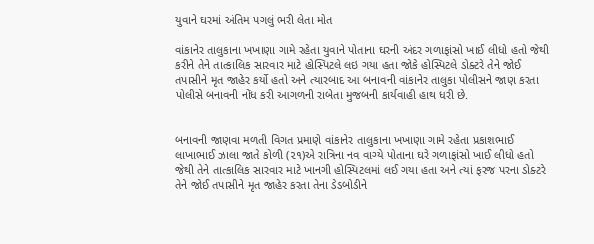યુવાને ઘરમાં અંતિમ પગલું ભરી લેતા મોત

વાંકાનેર તાલુકાના ખખાણા ગામે રહેતા યુવાને પોતાના ઘરની અંદર ગળાફાંસો ખાઈ લીધો હતો જેથી કરીને તેને તાત્કાલિક સારવાર માટે હોસ્પિટલે લઇ ગયા હતા જોકે હોસ્પિટલે ડોક્ટરે તેને જોઈ તપાસીને મૃત જાહેર કર્યો હતો અને ત્યારબાદ આ બનાવની વાંકાનેર તાલુકા પોલીસને જાણ કરતા પોલીસે બનાવની નોંધ કરી આગળની રાબેતા મુજબની કાર્યવાહી હાથ ધરી છે.


બનાવની જાણવા મળતી વિગત પ્રમાણે વાંકાનેર તાલુકાના ખખાણા ગામે રહેતા પ્રકાશભાઈ લાખાભાઈ ઝાલા જાતે કોળી (૨૧)એ રાત્રિના નવ વાગ્યે પોતાના ઘરે ગળાફાંસો ખાઈ લીધો હતો જેથી તેને તાત્કાલિક સારવાર માટે ખાનગી હોસ્પિટલમાં લઈ ગયા હતા અને ત્યાં ફરજ પરના ડોક્ટરે તેને જોઈ તપાસીને મૃત જાહેર કરતા તેના ડેડબોડીને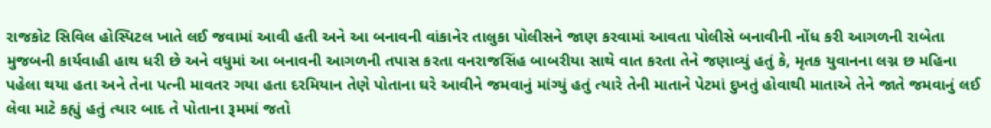રાજકોટ સિવિલ હોસ્પિટલ ખાતે લઈ જવામાં આવી હતી અને આ બનાવની વાંકાનેર તાલુકા પોલીસને જાણ કરવામાં આવતા પોલીસે બનાવીની નોંધ કરી આગળની રાબેતા મુજબની કાર્યવાહી હાથ ધરી છે અને વધુમાં આ બનાવની આગળની તપાસ કરતા વનરાજસિંહ બાબરીયા સાથે વાત કરતા તેને જણાવ્યું હતું કે, મૃતક યુવાનના લગ્ન છ મહિના પહેલા થયા હતા અને તેના પત્ની માવતર ગયા હતા દરમિયાન તેણે પોતાના ઘરે આવીને જમવાનું માંગ્યું હતું ત્યારે તેની માતાને પેટમાં દુખતું હોવાથી માતાએ તેને જાતે જમવાનું લઈ લેવા માટે કહ્યું હતું ત્યાર બાદ તે પોતાના રૂમમાં જતો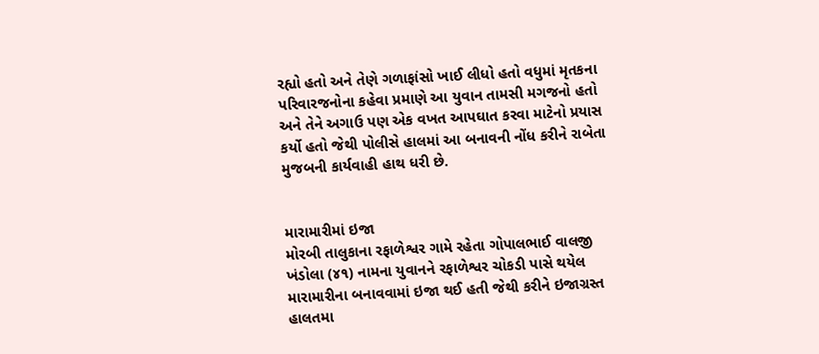રહ્યો હતો અને તેણે ગળાફાંસો ખાઈ લીધો હતો વધુમાં મૃતકના પરિવારજનોના કહેવા પ્રમાણે આ યુવાન તામસી મગજનો હતો અને તેને અગાઉ પણ એક વખત આપઘાત કરવા માટેનો પ્રયાસ કર્યો હતો જેથી પોલીસે હાલમાં આ બનાવની નોંધ કરીને રાબેતા મુજબની કાર્યવાહી હાથ ધરી છે.


મારામારીમાં ઇજા
મોરબી તાલુકાના રફાળેશ્વર ગામે રહેતા ગોપાલભાઈ વાલજી ખંડોલા (૪૧) નામના યુવાનને રફાળેશ્વર ચોકડી પાસે થયેલ મારામારીના બનાવવામાં ઇજા થઈ હતી જેથી કરીને ઇજાગ્રસ્ત હાલતમા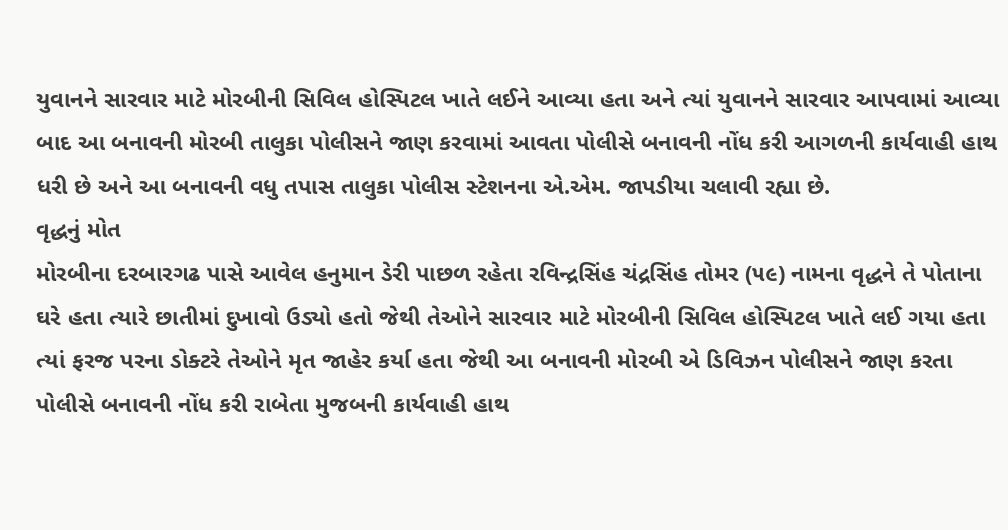યુવાનને સારવાર માટે મોરબીની સિવિલ હોસ્પિટલ ખાતે લઈને આવ્યા હતા અને ત્યાં યુવાનને સારવાર આપવામાં આવ્યા બાદ આ બનાવની મોરબી તાલુકા પોલીસને જાણ કરવામાં આવતા પોલીસે બનાવની નોંધ કરી આગળની કાર્યવાહી હાથ ધરી છે અને આ બનાવની વધુ તપાસ તાલુકા પોલીસ સ્ટેશનના એ.એમ. જાપડીયા ચલાવી રહ્યા છે.
વૃદ્ધનું મોત
મોરબીના દરબારગઢ પાસે આવેલ હનુમાન ડેરી પાછળ રહેતા રવિન્દ્રસિંહ ચંદ્રસિંહ તોમર (૫૯) નામના વૃદ્ધને તે પોતાના ઘરે હતા ત્યારે છાતીમાં દુખાવો ઉડ્યો હતો જેથી તેઓને સારવાર માટે મોરબીની સિવિલ હોસ્પિટલ ખાતે લઈ ગયા હતા ત્યાં ફરજ પરના ડોક્ટરે તેઓને મૃત જાહેર કર્યા હતા જેથી આ બનાવની મોરબી એ ડિવિઝન પોલીસને જાણ કરતા પોલીસે બનાવની નોંધ કરી રાબેતા મુજબની કાર્યવાહી હાથ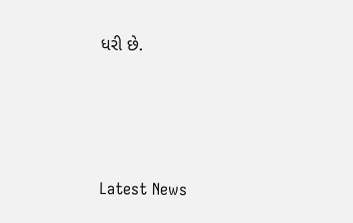ધરી છે.






Latest News